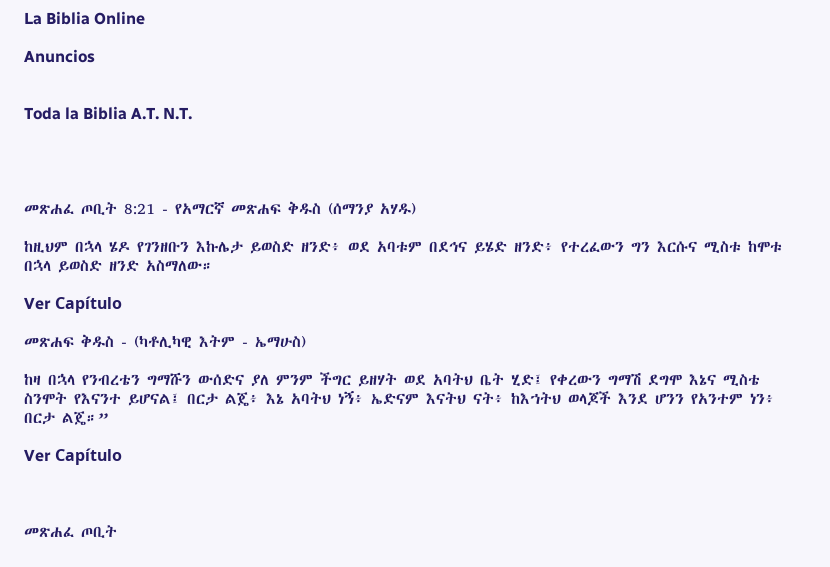La Biblia Online

Anuncios


Toda la Biblia A.T. N.T.




መጽሐፈ ጦቢት 8:21 - የአማርኛ መጽሐፍ ቅዱስ (ሰማንያ አሃዱ)

ከዚህም በኋላ ሄዶ የገንዘቡን እኩሌታ ይወስድ ዘንድ፥ ወደ አባቱም በደኅና ይሄድ ዘንድ፥ የተረፈውን ግን እርሱና ሚስቱ ከሞቱ በኋላ ይወስድ ዘንድ አስማለው።

Ver Capítulo

መጽሐፍ ቅዱስ - (ካቶሊካዊ እትም - ኤማሁስ)

ከዛ በኋላ የንብረቴን ግማሹን ውሰድና ያለ ምንም ችግር ይዘሃት ወደ አባትህ ቤት ሂድ፤ የቀረውን ግማሽ ደግሞ እኔና ሚስቴ ስንሞት የእናንተ ይሆናል፤ በርታ ልጄ፥ እኔ አባትህ ነኝ፥ ኤድናም እናትህ ናት፥ ከእኀትህ ወላጆች እንደ ሆንን የአንተም ነን፥ በርታ ልጄ።”

Ver Capítulo



መጽሐፈ ጦቢት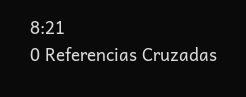8:21
0 Referencias Cruzadas